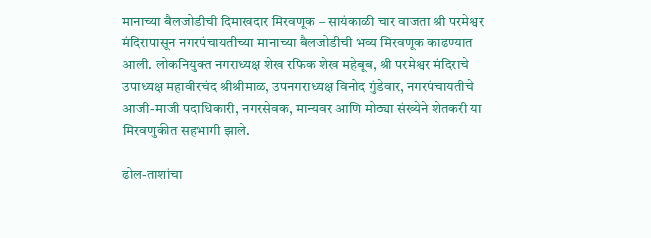मानाच्या बैलजोडीची दिमाखदार मिरवणूक – सायंकाळी चार वाजता श्री परमेश्वर मंदिरापासून नगरपंचायतीच्या मानाच्या बैलजोडीची भव्य मिरवणूक काढण्यात आली. लोकनियुक्त नगराध्यक्ष शेख रफिक शेख महेबूब, श्री परमेश्वर मंदिराचे उपाध्यक्ष महावीरचंद श्रीश्रीमाळ, उपनगराध्यक्ष विनोद गुंडेवार, नगरपंचायतीचे आजी-माजी पदाधिकारी, नगरसेवक, मान्यवर आणि मोठ्या संख्येने शेतकरी या मिरवणुकीत सहभागी झाले.

ढोल-ताशांचा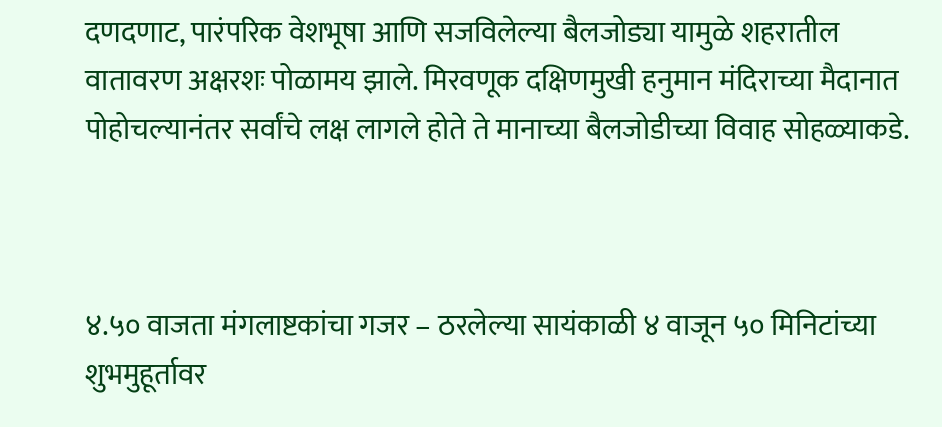दणदणाट, पारंपरिक वेशभूषा आणि सजविलेल्या बैलजोड्या यामुळे शहरातील वातावरण अक्षरशः पोळामय झाले. मिरवणूक दक्षिणमुखी हनुमान मंदिराच्या मैदानात पोहोचल्यानंतर सर्वांचे लक्ष लागले होते ते मानाच्या बैलजोडीच्या विवाह सोहळ्याकडे.



४.५० वाजता मंगलाष्टकांचा गजर – ठरलेल्या सायंकाळी ४ वाजून ५० मिनिटांच्या शुभमुहूर्तावर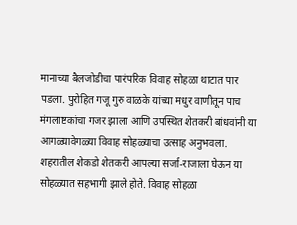मानाच्या बैलजोडीचा पारंपरिक विवाह सोहळा थाटात पार पडला. पुरोहित गजू गुरु वाळके यांच्या मधुर वाणीतून पाच मंगलाष्टकांचा गजर झाला आणि उपस्थित शेतकरी बांधवांनी या आगळ्यावेगळ्या विवाह सोहळ्याचा उत्साह अनुभवला. शहरातील शेकडो शेतकरी आपल्या सर्जा-राजाला घेऊन या सोहळ्यात सहभागी झाले होते. विवाह सोहळा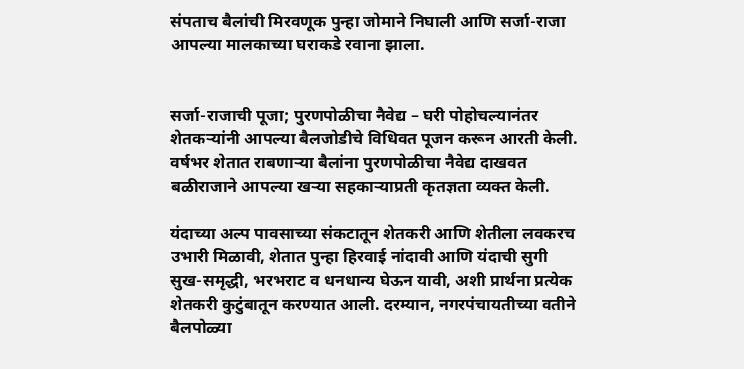संपताच बैलांची मिरवणूक पुन्हा जोमाने निघाली आणि सर्जा-राजा आपल्या मालकाच्या घराकडे रवाना झाला.


सर्जा-राजाची पूजा; पुरणपोळीचा नैवेद्य – घरी पोहोचल्यानंतर शेतकऱ्यांनी आपल्या बैलजोडीचे विधिवत पूजन करून आरती केली. वर्षभर शेतात राबणाऱ्या बैलांना पुरणपोळीचा नैवेद्य दाखवत बळीराजाने आपल्या खऱ्या सहकाऱ्याप्रती कृतज्ञता व्यक्त केली.

यंदाच्या अल्प पावसाच्या संकटातून शेतकरी आणि शेतीला लवकरच उभारी मिळावी, शेतात पुन्हा हिरवाई नांदावी आणि यंदाची सुगी सुख-समृद्धी, भरभराट व धनधान्य घेऊन यावी, अशी प्रार्थना प्रत्येक शेतकरी कुटुंबातून करण्यात आली. दरम्यान, नगरपंचायतीच्या वतीने बैलपोळ्या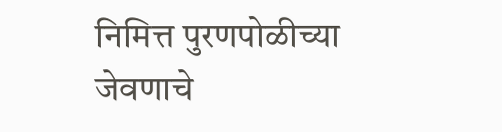निमित्त पुरणपोळीच्या जेवणाचे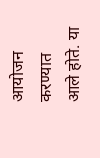आयोजन करण्यात आले होते. या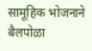सामूहिक भोजनाने बैलपोळा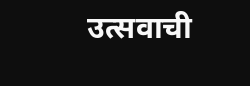उत्सवाची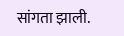सांगता झाली.